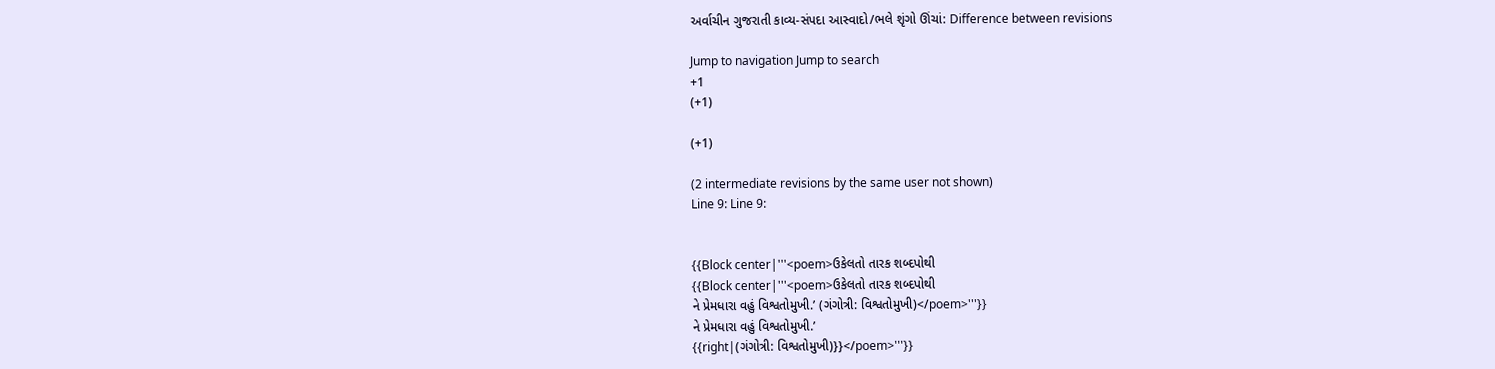અર્વાચીન ગુજરાતી કાવ્ય-સંપદા આસ્વાદો/ભલે શૃંગો ઊંચાં: Difference between revisions

Jump to navigation Jump to search
+1
(+1)

(+1)

(2 intermediate revisions by the same user not shown)
Line 9: Line 9:


{{Block center|'''<poem>ઉકેલતો તારક શબ્દપોથી
{{Block center|'''<poem>ઉકેલતો તારક શબ્દપોથી
ને પ્રેમધારા વહું વિશ્વતોમુખી.’ (ગંગોત્રી: વિશ્વતોમુખી)</poem>'''}}
ને પ્રેમધારા વહું વિશ્વતોમુખી.’
{{right|(ગંગોત્રી: વિશ્વતોમુખી)}}</poem>'''}}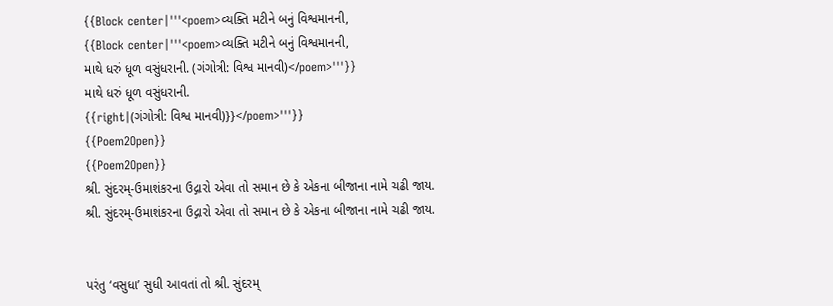{{Block center|'''<poem>વ્યક્તિ મટીને બનું વિશ્વમાનની,
{{Block center|'''<poem>વ્યક્તિ મટીને બનું વિશ્વમાનની,
માથે ધરું ધૂળ વસુંધરાની. (ગંગોત્રી: વિશ્વ માનવી)</poem>'''}}
માથે ધરું ધૂળ વસુંધરાની.
{{right|(ગંગોત્રી: વિશ્વ માનવી)}}</poem>'''}}
{{Poem2Open}}
{{Poem2Open}}
શ્રી. સુંદરમ્-ઉમાશંકરના ઉદ્ગારો એવા તો સમાન છે કે એકના બીજાના નામે ચઢી જાય.
શ્રી. સુંદરમ્-ઉમાશંકરના ઉદ્ગારો એવા તો સમાન છે કે એકના બીજાના નામે ચઢી જાય.


પરંતુ ‘વસુધા’ સુધી આવતાં તો શ્રી. સુંદરમ્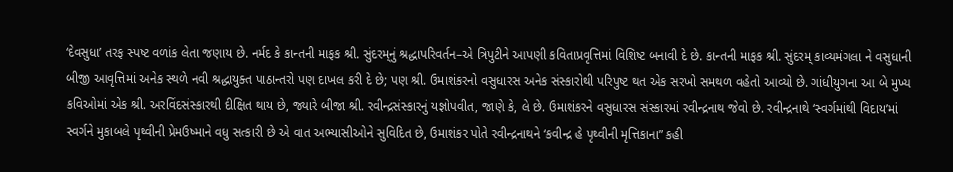‘દેવસુધા’ તરફ સ્પષ્ટ વળાંક લેતા જણાય છે. નર્મદ કે કાન્તની માફક શ્રી. સુંદરમ્‌નું શ્રદ્ધાપરિવર્તન–એ ત્રિપુટીને આપણી કવિતાપ્રવૃત્તિમાં વિશિષ્ટ બનાવી દે છે. કાન્તની માફક શ્રી. સુંદરમ્ કાવ્યમંગલા ને વસુધાની બીજી આવૃત્તિમાં અનેક સ્થળે નવી શ્રદ્ધાયુક્ત પાઠાન્તરો પણ દાખલ કરી દે છે; પણ શ્રી. ઉમાશંકરનો વસુધારસ અનેક સંસ્કારોથી પરિપુષ્ટ થત એક સરખો સમથળ વહેતો આવ્યો છે. ગાંધીયુગના આ બે મુખ્ય કવિઓમાં એક શ્રી. અરવિંદસંસ્કારથી દીક્ષિત થાય છે, જ્યારે બીજા શ્રી. રવીન્દ્રસંસ્કારનું યજ્ઞોપવીત, જાણે કે, લે છે. ઉમાશંકરને વસુધારસ સંસ્કારમાં રવીન્દ્રનાથ જેવો છે. રવીન્દ્રનાથે ‘સ્વર્ગમાંથી વિદાય’માં સ્વર્ગને મુકાબલે પૃથ્વીની પ્રેમઉષ્માને વધુ સત્કારી છે એ વાત અભ્યાસીઓને સુવિદિત છે, ઉમાશંકર પોતે રવીન્દ્રનાથને ‘કવીન્દ્ર હે પૃથ્વીની મૃત્તિકાના” કહી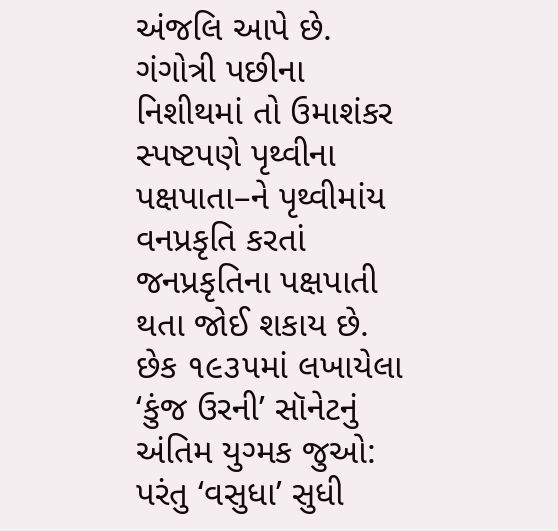અંજલિ આપે છે. ગંગોત્રી પછીના નિશીથમાં તો ઉમાશંકર સ્પષ્ટપણે પૃથ્વીના પક્ષપાતા–ને પૃથ્વીમાંય વનપ્રકૃતિ કરતાં જનપ્રકૃતિના પક્ષપાતી થતા જોઈ શકાય છે. છેક ૧૯૩૫માં લખાયેલા ‘કુંજ ઉરની’ સૉનેટનું અંતિમ યુગ્મક જુઓ:
પરંતુ ‘વસુધા’ સુધી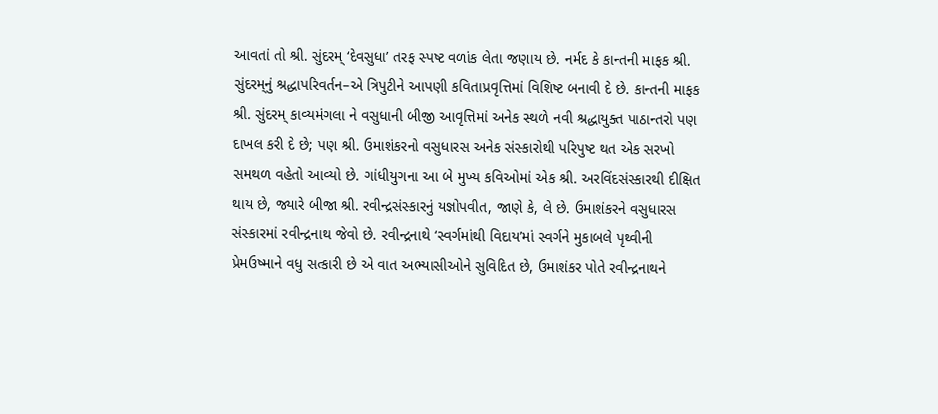આવતાં તો શ્રી. સુંદરમ્ ‘દેવસુધા’ તરફ સ્પષ્ટ વળાંક લેતા જણાય છે. નર્મદ કે કાન્તની માફક શ્રી. સુંદરમ્‌નું શ્રદ્ધાપરિવર્તન–એ ત્રિપુટીને આપણી કવિતાપ્રવૃત્તિમાં વિશિષ્ટ બનાવી દે છે. કાન્તની માફક શ્રી. સુંદરમ્ કાવ્યમંગલા ને વસુધાની બીજી આવૃત્તિમાં અનેક સ્થળે નવી શ્રદ્ધાયુક્ત પાઠાન્તરો પણ દાખલ કરી દે છે; પણ શ્રી. ઉમાશંકરનો વસુધારસ અનેક સંસ્કારોથી પરિપુષ્ટ થત એક સરખો સમથળ વહેતો આવ્યો છે. ગાંધીયુગના આ બે મુખ્ય કવિઓમાં એક શ્રી. અરવિંદસંસ્કારથી દીક્ષિત થાય છે, જ્યારે બીજા શ્રી. રવીન્દ્રસંસ્કારનું યજ્ઞોપવીત, જાણે કે, લે છે. ઉમાશંકરને વસુધારસ સંસ્કારમાં રવીન્દ્રનાથ જેવો છે. રવીન્દ્રનાથે ‘સ્વર્ગમાંથી વિદાય’માં સ્વર્ગને મુકાબલે પૃથ્વીની પ્રેમઉષ્માને વધુ સત્કારી છે એ વાત અભ્યાસીઓને સુવિદિત છે, ઉમાશંકર પોતે રવીન્દ્રનાથને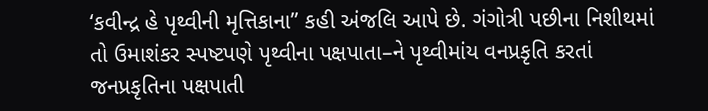‘કવીન્દ્ર હે પૃથ્વીની મૃત્તિકાના” કહી અંજલિ આપે છે. ગંગોત્રી પછીના નિશીથમાં તો ઉમાશંકર સ્પષ્ટપણે પૃથ્વીના પક્ષપાતા–ને પૃથ્વીમાંય વનપ્રકૃતિ કરતાં જનપ્રકૃતિના પક્ષપાતી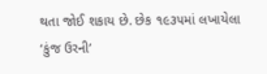થતા જોઈ શકાય છે. છેક ૧૯૩૫માં લખાયેલા ‘કુંજ ઉરની’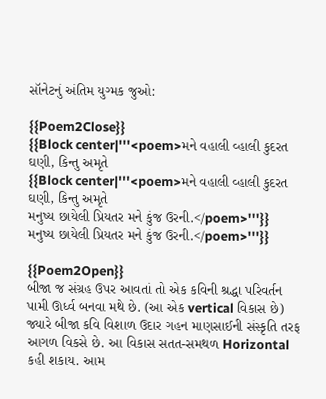સૉનેટનું અંતિમ યુગ્મક જુઓ:

{{Poem2Close}}
{{Block center|'''<poem>મને વહાલી વ્હાલી કુદરત ઘણી, કિન્તુ અમૃતે
{{Block center|'''<poem>મને વહાલી વ્હાલી કુદરત ઘણી, કિન્તુ અમૃતે
મનુષ્ય છાયેલી પ્રિયતર મને કુંજ ઉરની.</poem>'''}}
મનુષ્ય છાયેલી પ્રિયતર મને કુંજ ઉરની.</poem>'''}}

{{Poem2Open}}
બીજા જ સંગ્રહ ઉપર આવતાં તો એક કવિની શ્રદ્ધા પરિવર્તન પામી ઊર્ધ્વ બનવા મથે છે. (આ એક vertical વિકાસ છે) જ્યારે બીજા કવિ વિશાળ ઉદાર ગહન માણસાઈની સંસ્કૃતિ તરફ આગળ વિકસે છે. આ વિકાસ સતત-સમથળ Horizontal કહી શકાય. આમ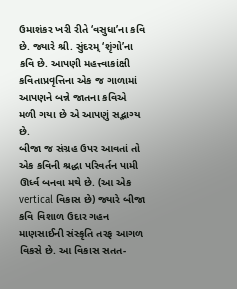ઉમાશંકર ખરી રીતે ‘વસુધા’ના કવિ છે. જ્યારે શ્રી. સુંદરમ્ ‘શૃંગો’ના કવિ છે. આપણી મહત્ત્વાકાંક્ષી કવિતાપ્રવૃત્તિના એક જ ગાળામાં આપણને બન્ને જાતના કવિએ મળી ગયા છે એ આપણું સદ્ભાગ્ય છે.
બીજા જ સંગ્રહ ઉપર આવતાં તો એક કવિની શ્રદ્ધા પરિવર્તન પામી ઊર્ધ્વ બનવા મથે છે. (આ એક vertical વિકાસ છે) જ્યારે બીજા કવિ વિશાળ ઉદાર ગહન માણસાઈની સંસ્કૃતિ તરફ આગળ વિકસે છે. આ વિકાસ સતત-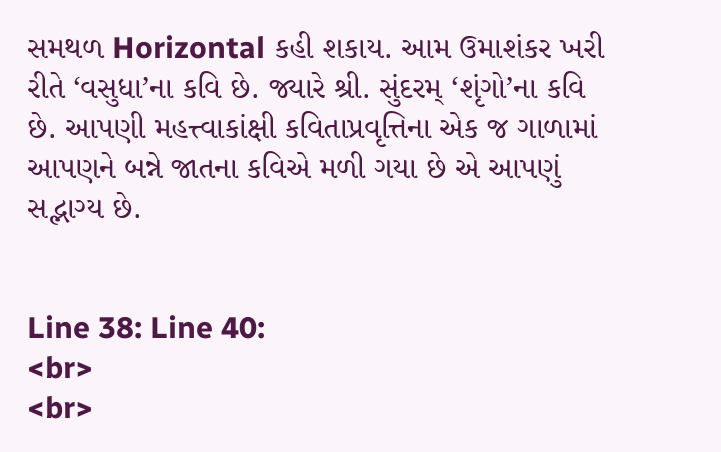સમથળ Horizontal કહી શકાય. આમ ઉમાશંકર ખરી રીતે ‘વસુધા’ના કવિ છે. જ્યારે શ્રી. સુંદરમ્ ‘શૃંગો’ના કવિ છે. આપણી મહત્ત્વાકાંક્ષી કવિતાપ્રવૃત્તિના એક જ ગાળામાં આપણને બન્ને જાતના કવિએ મળી ગયા છે એ આપણું સદ્ભાગ્ય છે.


Line 38: Line 40:
<br>
<br>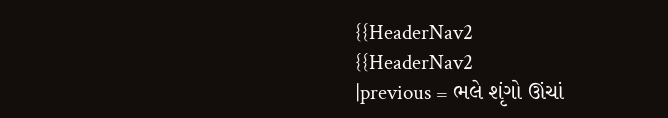{{HeaderNav2
{{HeaderNav2
|previous = ભલે શૃંગો ઊંચાં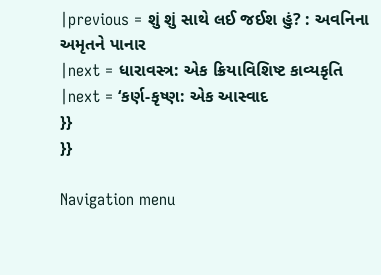|previous = શું શું સાથે લઈ જઈશ હું? : અવનિના અમૃતને પાનાર
|next = ધારાવસ્ત્ર: એક ક્રિયાવિશિષ્ટ કાવ્યકૃતિ
|next = ‘કર્ણ-કૃષ્ણ: એક આસ્વાદ
}}
}}

Navigation menu